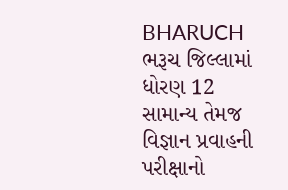BHARUCH
ભરૂચ જિલ્લામાં ધોરણ 12 સામાન્ય તેમજ વિજ્ઞાન પ્રવાહની પરીક્ષાનો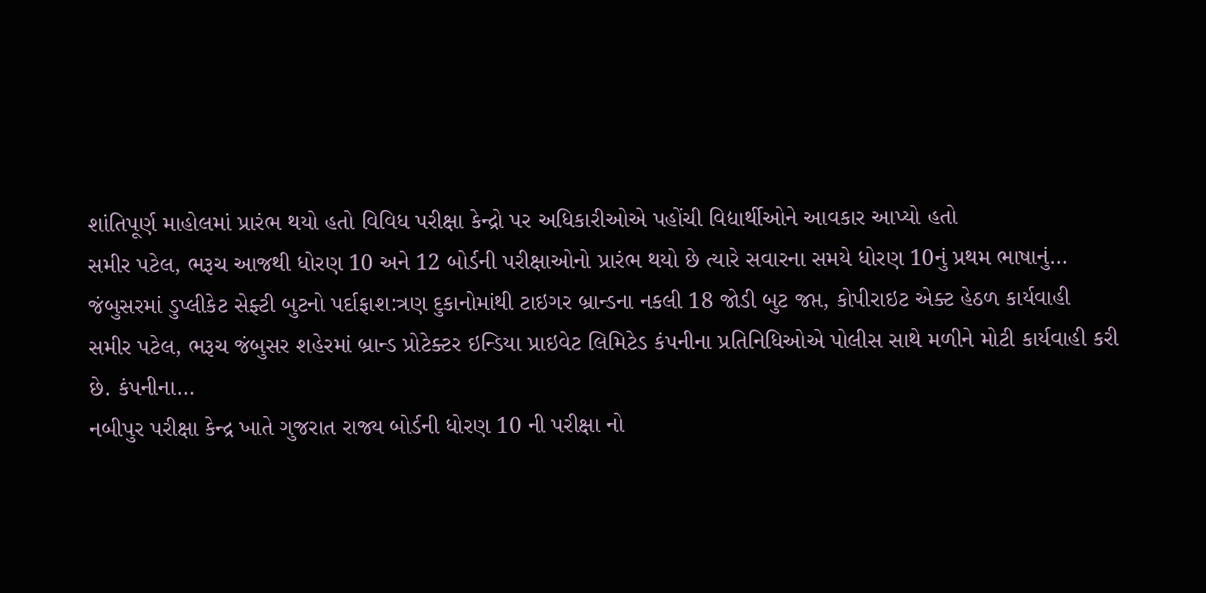શાંતિપૂર્ણ માહોલમાં પ્રારંભ થયો હતો વિવિધ પરીક્ષા કેન્દ્રો પર અધિકારીઓએ પહોંચી વિદ્યાર્થીઓને આવકાર આપ્યો હતો
સમીર પટેલ, ભરૂચ આજથી ધોરણ 10 અને 12 બોર્ડની પરીક્ષાઓનો પ્રારંભ થયો છે ત્યારે સવારના સમયે ધોરણ 10નું પ્રથમ ભાષાનું…
જંબુસરમાં ડુપ્લીકેટ સેફ્ટી બુટનો પર્દાફાશ:ત્રણ દુકાનોમાંથી ટાઇગર બ્રાન્ડના નકલી 18 જોડી બુટ જપ્ત, કોપીરાઇટ એક્ટ હેઠળ કાર્યવાહી
સમીર પટેલ, ભરૂચ જંબુસર શહેરમાં બ્રાન્ડ પ્રોટેક્ટર ઇન્ડિયા પ્રાઇવેટ લિમિટેડ કંપનીના પ્રતિનિધિઓએ પોલીસ સાથે મળીને મોટી કાર્યવાહી કરી છે. કંપનીના…
નબીપુર પરીક્ષા કેન્દ્ર ખાતે ગુજરાત રાજ્ય બોર્ડની ધોરણ 10 ની પરીક્ષા નો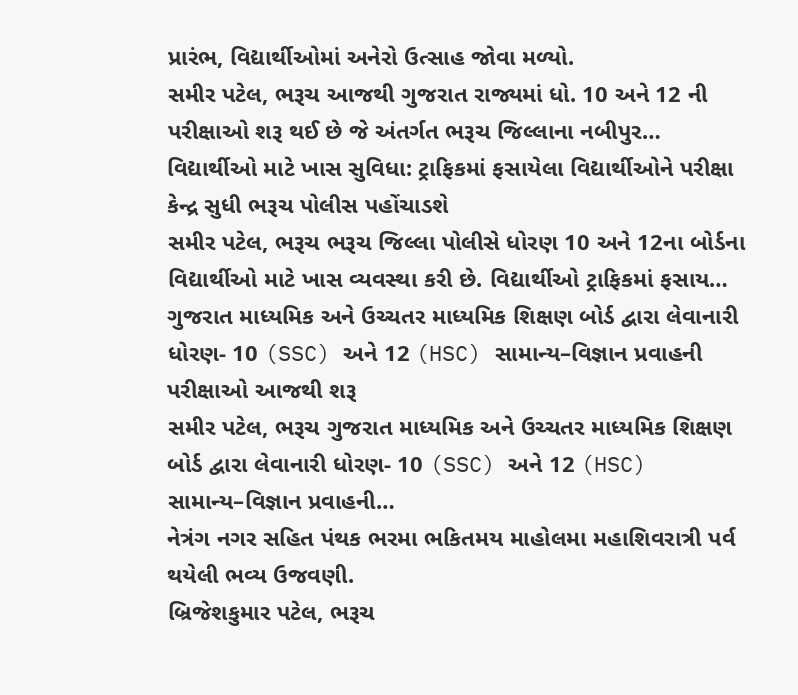પ્રારંભ, વિદ્યાર્થીઓમાં અનેરો ઉત્સાહ જોવા મળ્યો.
સમીર પટેલ, ભરૂચ આજથી ગુજરાત રાજ્યમાં ધો. 10 અને 12 ની પરીક્ષાઓ શરૂ થઈ છે જે અંતર્ગત ભરૂચ જિલ્લાના નબીપુર…
વિદ્યાર્થીઓ માટે ખાસ સુવિધા: ટ્રાફિકમાં ફસાયેલા વિદ્યાર્થીઓને પરીક્ષા કેન્દ્ર સુધી ભરૂચ પોલીસ પહોંચાડશે
સમીર પટેલ, ભરૂચ ભરૂચ જિલ્લા પોલીસે ધોરણ 10 અને 12ના બોર્ડના વિદ્યાર્થીઓ માટે ખાસ વ્યવસ્થા કરી છે. વિદ્યાર્થીઓ ટ્રાફિકમાં ફસાય…
ગુજરાત માધ્યમિક અને ઉચ્ચતર માધ્યમિક શિક્ષણ બોર્ડ દ્વારા લેવાનારી ધોરણ- 10 (SSC) અને 12 (HSC) સામાન્ય–વિજ્ઞાન પ્રવાહની પરીક્ષાઓ આજથી શરૂ
સમીર પટેલ, ભરૂચ ગુજરાત માધ્યમિક અને ઉચ્ચતર માધ્યમિક શિક્ષણ બોર્ડ દ્વારા લેવાનારી ધોરણ- 10 (SSC) અને 12 (HSC) સામાન્ય–વિજ્ઞાન પ્રવાહની…
નેત્રંગ નગર સહિત પંથક ભરમા ભકિતમય માહોલમા મહાશિવરાત્રી પર્વ થયેલી ભવ્ય ઉજવણી.
બ્રિજેશકુમાર પટેલ, ભરૂચ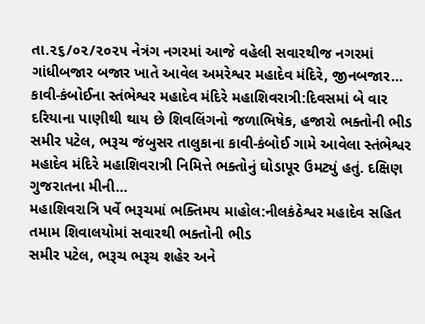તા.૨૬/૦૨/૨૦૨૫ નેત્રંગ નગરમાં આજે વહેલી સવારથીજ નગરમાં ગાંધીબજાર બજાર ખાતે આવેલ અમરેશ્વર મહાદેવ મંદિરે, જીનબજાર…
કાવી-કંબોઈના સ્તંભેશ્વર મહાદેવ મંદિરે મહાશિવરાત્રી:દિવસમાં બે વાર દરિયાના પાણીથી થાય છે શિવલિંગનો જળાભિષેક, હજારો ભક્તોની ભીડ
સમીર પટેલ, ભરૂચ જંબુસર તાલુકાના કાવી-કંબોઈ ગામે આવેલા સ્તંભેશ્વર મહાદેવ મંદિરે મહાશિવરાત્રી નિમિત્તે ભક્તોનું ઘોડાપૂર ઉમટ્યું હતું. દક્ષિણ ગુજરાતના મીની…
મહાશિવરાત્રિ પર્વે ભરૂચમાં ભક્તિમય માહોલ:નીલકંઠેશ્વર મહાદેવ સહિત તમામ શિવાલયોમાં સવારથી ભક્તોની ભીડ
સમીર પટેલ, ભરૂચ ભરૂચ શહેર અને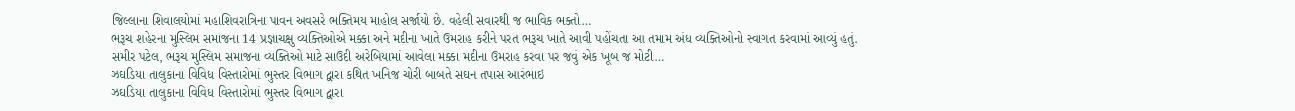જિલ્લાના શિવાલયોમાં મહાશિવરાત્રિના પાવન અવસરે ભક્તિમય માહોલ સર્જાયો છે. વહેલી સવારથી જ ભાવિક ભક્તો…
ભરૂચ શહેરના મુસ્લિમ સમાજના 14 પ્રજ્ઞાચક્ષુ વ્યક્તિઓએ મક્કા અને મદીના ખાતે ઉમરાહ કરીને પરત ભરૂચ ખાતે આવી પહોંચતા આ તમામ અંધ વ્યક્તિઓનો સ્વાગત કરવામાં આવ્યું હતું.
સમીર પટેલ, ભરૂચ મુસ્લિમ સમાજના વ્યક્તિઓ માટે સાઉદી અરેબિયામાં આવેલા મક્કા મદીના ઉમરાહ કરવા પર જવું એક ખૂબ જ મોટી…
ઝઘડિયા તાલુકાના વિવિધ વિસ્તારોમાં ભુસ્તર વિભાગ દ્વારા કથિત ખનિજ ચોરી બાબતે સઘન તપાસ આરંભાઇ
ઝઘડિયા તાલુકાના વિવિધ વિસ્તારોમાં ભુસ્તર વિભાગ દ્વારા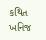કથિત ખનિજ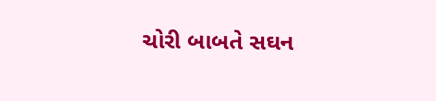ચોરી બાબતે સઘન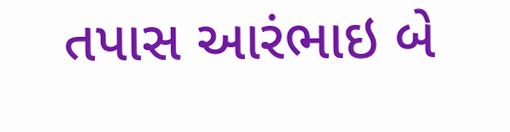તપાસ આરંભાઇ બે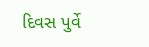દિવસ પુર્વે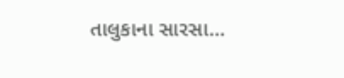તાલુકાના સારસા…